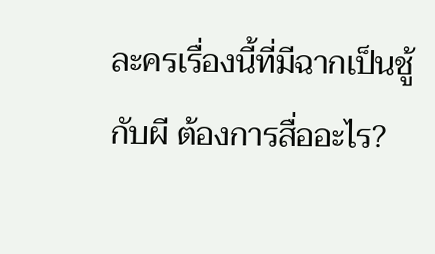ละครเรื่องนี้ที่มีฉากเป็นชู้กับผี ต้องการสื่ออะไร?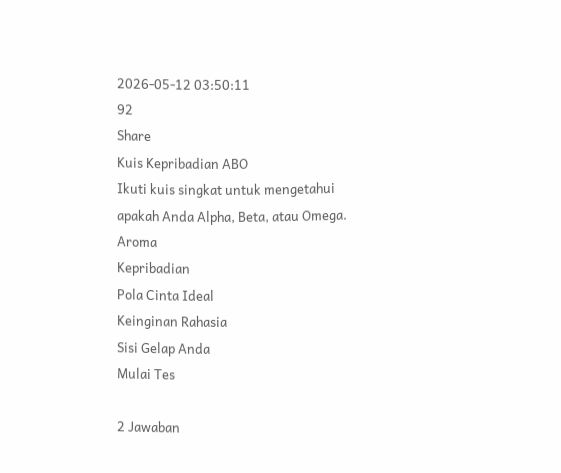2026-05-12 03:50:11
92
Share
Kuis Kepribadian ABO
Ikuti kuis singkat untuk mengetahui apakah Anda Alpha, Beta, atau Omega.
Aroma
Kepribadian
Pola Cinta Ideal
Keinginan Rahasia
Sisi Gelap Anda
Mulai Tes

2 Jawaban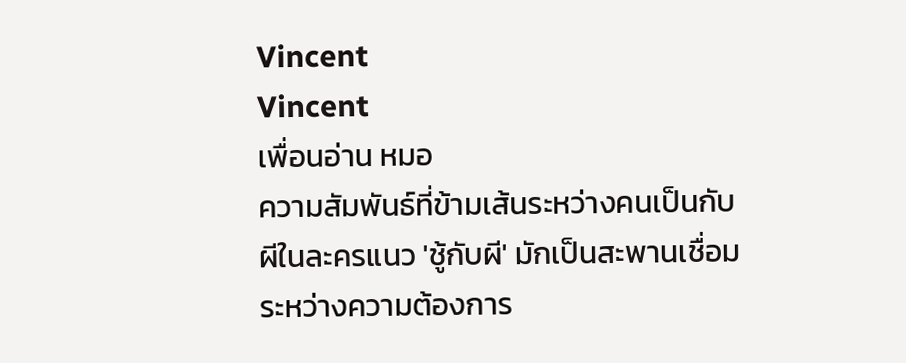Vincent
Vincent
เพื่อนอ่าน หมอ
ความสัมพันธ์ที่ข้ามเส้นระหว่างคนเป็นกับผีในละครแนว 'ชู้กับผี' มักเป็นสะพานเชื่อมระหว่างความต้องการ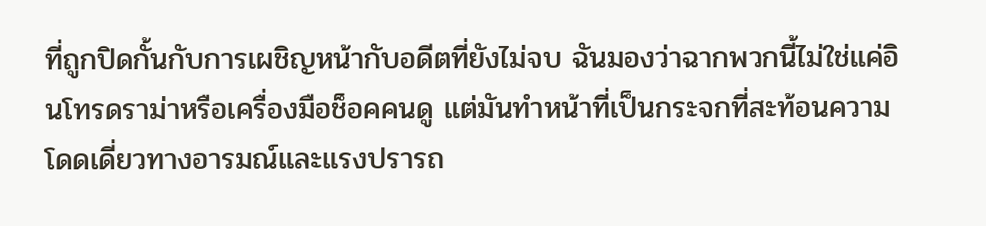ที่ถูกปิดกั้นกับการเผชิญหน้ากับอดีตที่ยังไม่จบ ฉันมองว่าฉากพวกนี้ไม่ใช่แค่อินโทรดราม่าหรือเครื่องมือช็อคคนดู แต่มันทำหน้าที่เป็นกระจกที่สะท้อนความโดดเดี่ยวทางอารมณ์และแรงปรารถ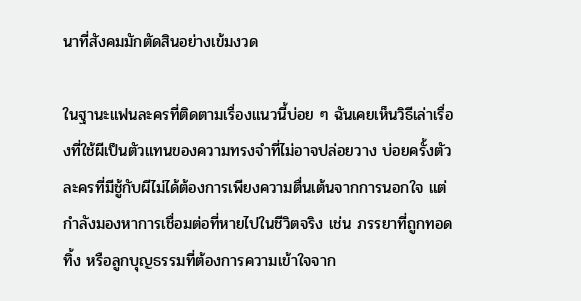นาที่สังคมมักตัดสินอย่างเข้มงวด

ในฐานะแฟนละครที่ติดตามเรื่องแนวนี้บ่อย ๆ ฉันเคยเห็นวิธีเล่าเรื่องที่ใช้ผีเป็นตัวแทนของความทรงจำที่ไม่อาจปล่อยวาง บ่อยครั้งตัวละครที่มีชู้กับผีไม่ได้ต้องการเพียงความตื่นเต้นจากการนอกใจ แต่กำลังมองหาการเชื่อมต่อที่หายไปในชีวิตจริง เช่น ภรรยาที่ถูกทอดทิ้ง หรือลูกบุญธรรมที่ต้องการความเข้าใจจาก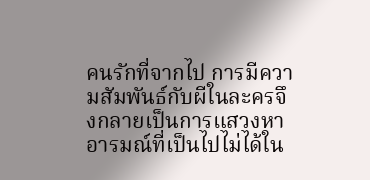คนรักที่จากไป การมีความสัมพันธ์กับผีในละครจึงกลายเป็นการแสวงหาอารมณ์ที่เป็นไปไม่ได้ใน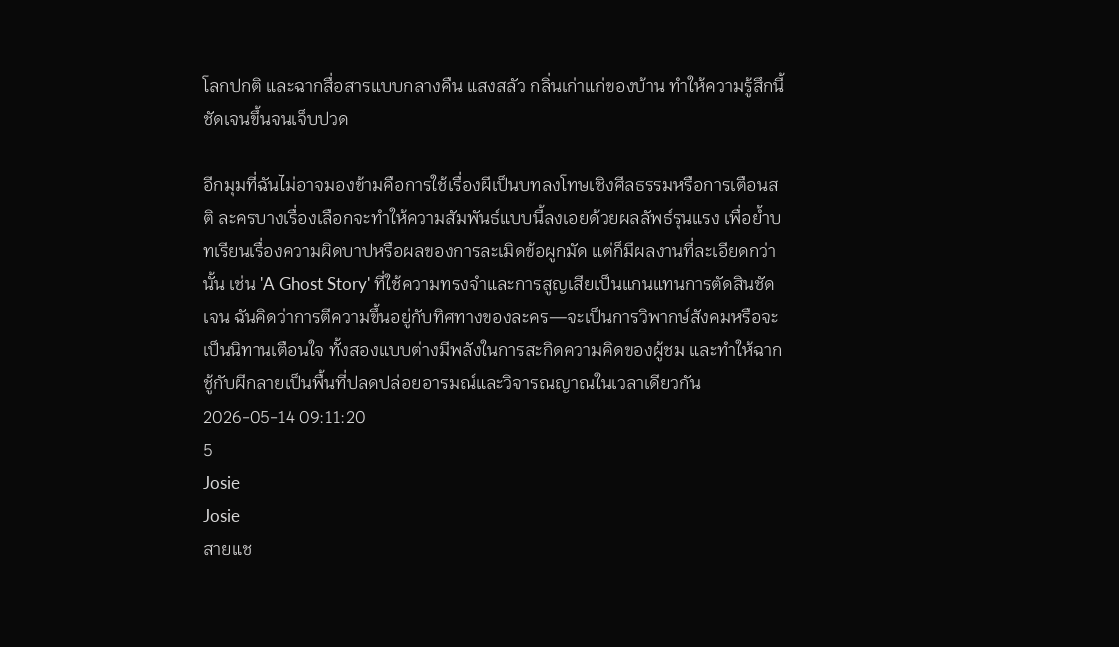โลกปกติ และฉากสื่อสารแบบกลางคืน แสงสลัว กลิ่นเก่าแก่ของบ้าน ทำให้ความรู้สึกนี้ชัดเจนขึ้นจนเจ็บปวด

อีกมุมที่ฉันไม่อาจมองข้ามคือการใช้เรื่องผีเป็นบทลงโทษเชิงศีลธรรมหรือการเตือนสติ ละครบางเรื่องเลือกจะทำให้ความสัมพันธ์แบบนี้ลงเอยด้วยผลลัพธ์รุนแรง เพื่อย้ำบทเรียนเรื่องความผิดบาปหรือผลของการละเมิดข้อผูกมัด แต่ก็มีผลงานที่ละเอียดกว่านั้น เช่น 'A Ghost Story' ที่ใช้ความทรงจำและการสูญเสียเป็นแกนแทนการตัดสินชัดเจน ฉันคิดว่าการตีความขึ้นอยู่กับทิศทางของละคร—จะเป็นการวิพากษ์สังคมหรือจะเป็นนิทานเตือนใจ ทั้งสองแบบต่างมีพลังในการสะกิดความคิดของผู้ชม และทำให้ฉากชู้กับผีกลายเป็นพื้นที่ปลดปล่อยอารมณ์และวิจารณญาณในเวลาเดียวกัน
2026-05-14 09:11:20
5
Josie
Josie
สายแช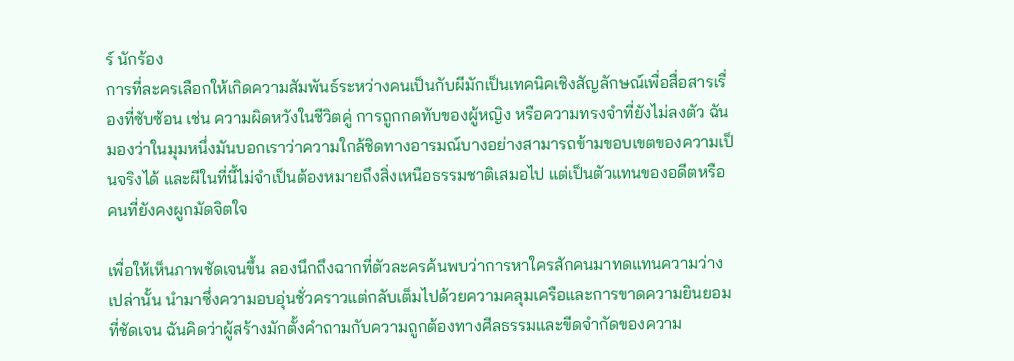ร์ นักร้อง
การที่ละครเลือกให้เกิดความสัมพันธ์ระหว่างคนเป็นกับผีมักเป็นเทคนิคเชิงสัญลักษณ์เพื่อสื่อสารเรื่องที่ซับซ้อน เช่น ความผิดหวังในชีวิตคู่ การถูกกดทับของผู้หญิง หรือความทรงจำที่ยังไม่ลงตัว ฉันมองว่าในมุมหนึ่งมันบอกเราว่าความใกล้ชิดทางอารมณ์บางอย่างสามารถข้ามขอบเขตของความเป็นจริงได้ และผีในที่นี้ไม่จำเป็นต้องหมายถึงสิ่งเหนือธรรมชาติเสมอไป แต่เป็นตัวแทนของอดีตหรือคนที่ยังคงผูกมัดจิตใจ

เพื่อให้เห็นภาพชัดเจนขึ้น ลองนึกถึงฉากที่ตัวละครค้นพบว่าการหาใครสักคนมาทดแทนความว่างเปล่านั้น นำมาซึ่งความอบอุ่นชั่วคราวแต่กลับเต็มไปด้วยความคลุมเครือและการขาดความยินยอมที่ชัดเจน ฉันคิดว่าผู้สร้างมักตั้งคำถามกับความถูกต้องทางศีลธรรมและขีดจำกัดของความ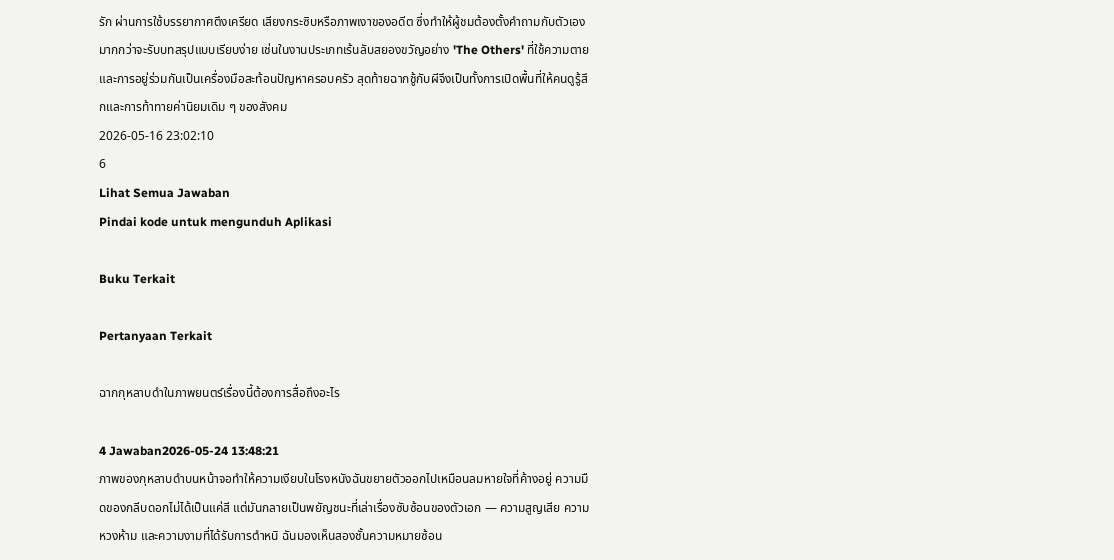รัก ผ่านการใช้บรรยากาศตึงเครียด เสียงกระซิบหรือภาพเงาของอดีต ซึ่งทำให้ผู้ชมต้องตั้งคำถามกับตัวเองมากกว่าจะรับบทสรุปแบบเรียบง่าย เช่นในงานประเภทเร้นลับสยองขวัญอย่าง 'The Others' ที่ใช้ความตายและการอยู่ร่วมกันเป็นเครื่องมือสะท้อนปัญหาครอบครัว สุดท้ายฉากชู้กับผีจึงเป็นทั้งการเปิดพื้นที่ให้คนดูรู้สึกและการท้าทายค่านิยมเดิม ๆ ของสังคม
2026-05-16 23:02:10
6
Lihat Semua Jawaban
Pindai kode untuk mengunduh Aplikasi

Buku Terkait

Pertanyaan Terkait

ฉากกุหลาบดำในภาพยนตร์เรื่องนี้ต้องการสื่อถึงอะไร

4 Jawaban2026-05-24 13:48:21
ภาพของกุหลาบดำบนหน้าจอทำให้ความเงียบในโรงหนังฉันขยายตัวออกไปเหมือนลมหายใจที่ค้างอยู่ ความมืดของกลีบดอกไม่ได้เป็นแค่สี แต่มันกลายเป็นพยัญชนะที่เล่าเรื่องซับซ้อนของตัวเอก — ความสูญเสีย ความหวงห้าม และความงามที่ได้รับการตำหนิ ฉันมองเห็นสองชั้นความหมายซ้อน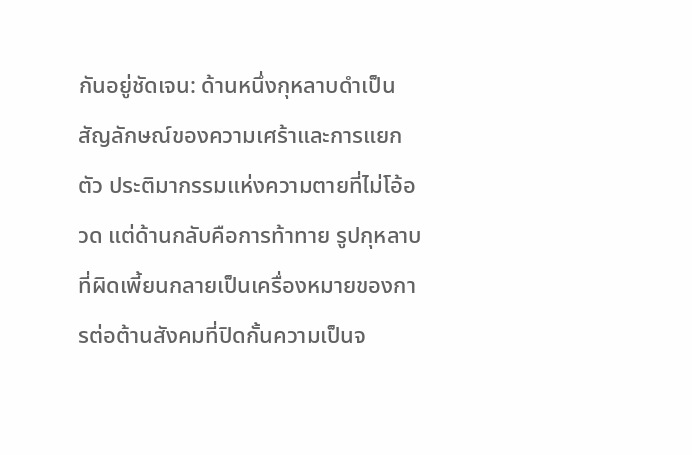กันอยู่ชัดเจน: ด้านหนึ่งกุหลาบดำเป็นสัญลักษณ์ของความเศร้าและการแยกตัว ประติมากรรมแห่งความตายที่ไม่โอ้อวด แต่ด้านกลับคือการท้าทาย รูปกุหลาบที่ผิดเพี้ยนกลายเป็นเครื่องหมายของการต่อต้านสังคมที่ปิดกั้นความเป็นจ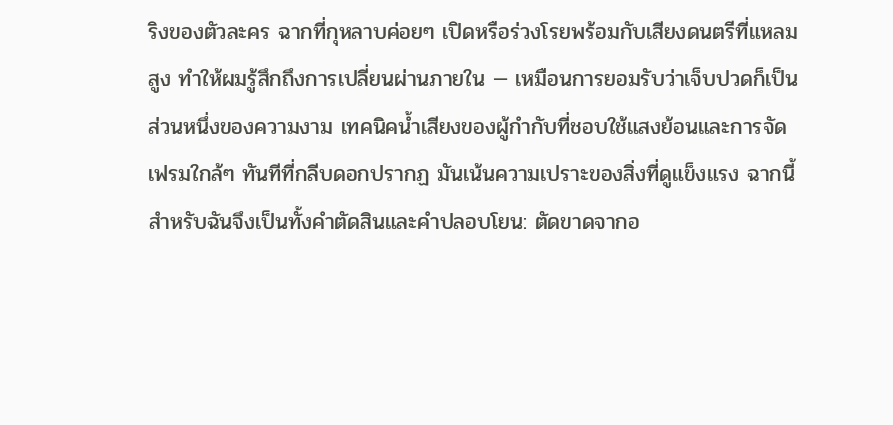ริงของตัวละคร ฉากที่กุหลาบค่อยๆ เปิดหรือร่วงโรยพร้อมกับเสียงดนตรีที่แหลมสูง ทำให้ผมรู้สึกถึงการเปลี่ยนผ่านภายใน — เหมือนการยอมรับว่าเจ็บปวดก็เป็นส่วนหนึ่งของความงาม เทคนิคน้ำเสียงของผู้กำกับที่ชอบใช้แสงย้อนและการจัดเฟรมใกล้ๆ ทันทีที่กลีบดอกปรากฏ มันเน้นความเปราะของสิ่งที่ดูแข็งแรง ฉากนี้สำหรับฉันจึงเป็นทั้งคำตัดสินและคำปลอบโยน: ตัดขาดจากอ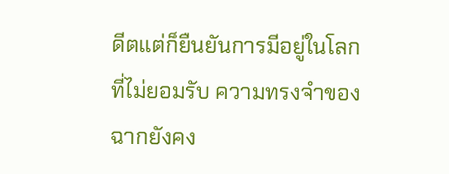ดีตแต่ก็ยืนยันการมีอยู่ในโลกที่ไม่ยอมรับ ความทรงจำของฉากยังคง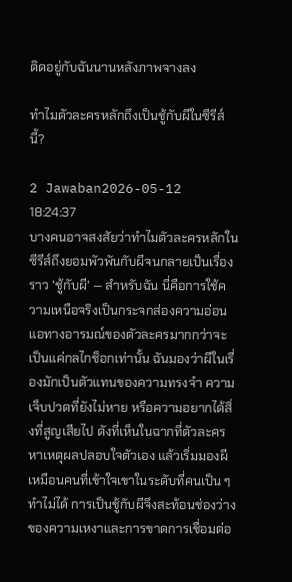ติดอยู่กับฉันนานหลังภาพจางลง

ทำไมตัวละครหลักถึงเป็นชู้กับผีในซีรีส์นี้?

2 Jawaban2026-05-12 18:24:37
บางคนอาจสงสัยว่าทำไมตัวละครหลักในซีรีส์ถึงยอมพัวพันกับผีจนกลายเป็นเรื่องราว 'ชู้กับผี' — สำหรับฉัน นี่คือการใช้ความเหนือจริงเป็นกระจกส่องความอ่อนแอทางอารมณ์ของตัวละครมากกว่าจะเป็นแค่กลไกช็อกเท่านั้น ฉันมองว่าผีในเรื่องมักเป็นตัวแทนของความทรงจำ ความเจ็บปวดที่ยังไม่หาย หรือความอยากได้สิ่งที่สูญเสียไป ดังที่เห็นในฉากที่ตัวละครหาเหตุผลปลอบใจตัวเอง แล้วเริ่มมองผีเหมือนคนที่เข้าใจเขาในระดับที่คนเป็น ๆ ทำไม่ได้ การเป็นชู้กับผีจึงสะท้อนช่องว่างของความเหงาและการขาดการเชื่อมต่อ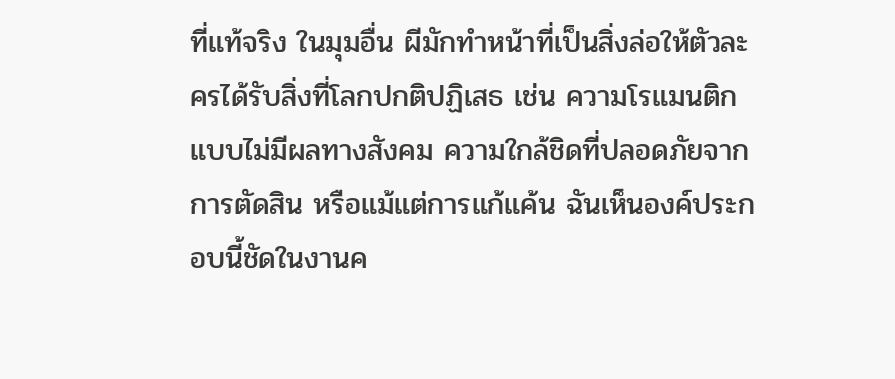ที่แท้จริง ในมุมอื่น ผีมักทำหน้าที่เป็นสิ่งล่อให้ตัวละครได้รับสิ่งที่โลกปกติปฏิเสธ เช่น ความโรแมนติกแบบไม่มีผลทางสังคม ความใกล้ชิดที่ปลอดภัยจากการตัดสิน หรือแม้แต่การแก้แค้น ฉันเห็นองค์ประกอบนี้ชัดในงานค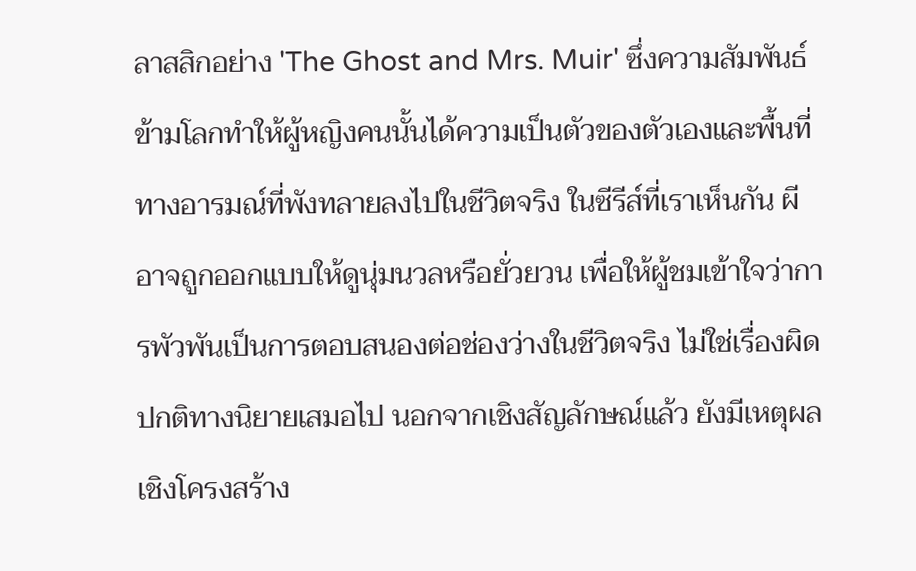ลาสสิกอย่าง 'The Ghost and Mrs. Muir' ซึ่งความสัมพันธ์ข้ามโลกทำให้ผู้หญิงคนนั้นได้ความเป็นตัวของตัวเองและพื้นที่ทางอารมณ์ที่พังทลายลงไปในชีวิตจริง ในซีรีส์ที่เราเห็นกัน ผีอาจถูกออกแบบให้ดูนุ่มนวลหรือยั่วยวน เพื่อให้ผู้ชมเข้าใจว่าการพัวพันเป็นการตอบสนองต่อช่องว่างในชีวิตจริง ไม่ใช่เรื่องผิดปกติทางนิยายเสมอไป นอกจากเชิงสัญลักษณ์แล้ว ยังมีเหตุผลเชิงโครงสร้าง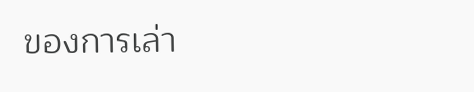ของการเล่า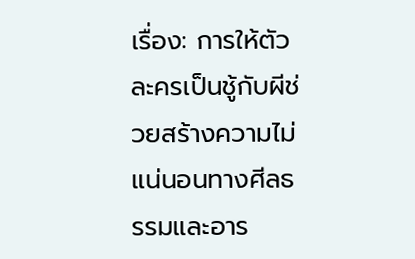เรื่อง: การให้ตัวละครเป็นชู้กับผีช่วยสร้างความไม่แน่นอนทางศีลธรรมและอาร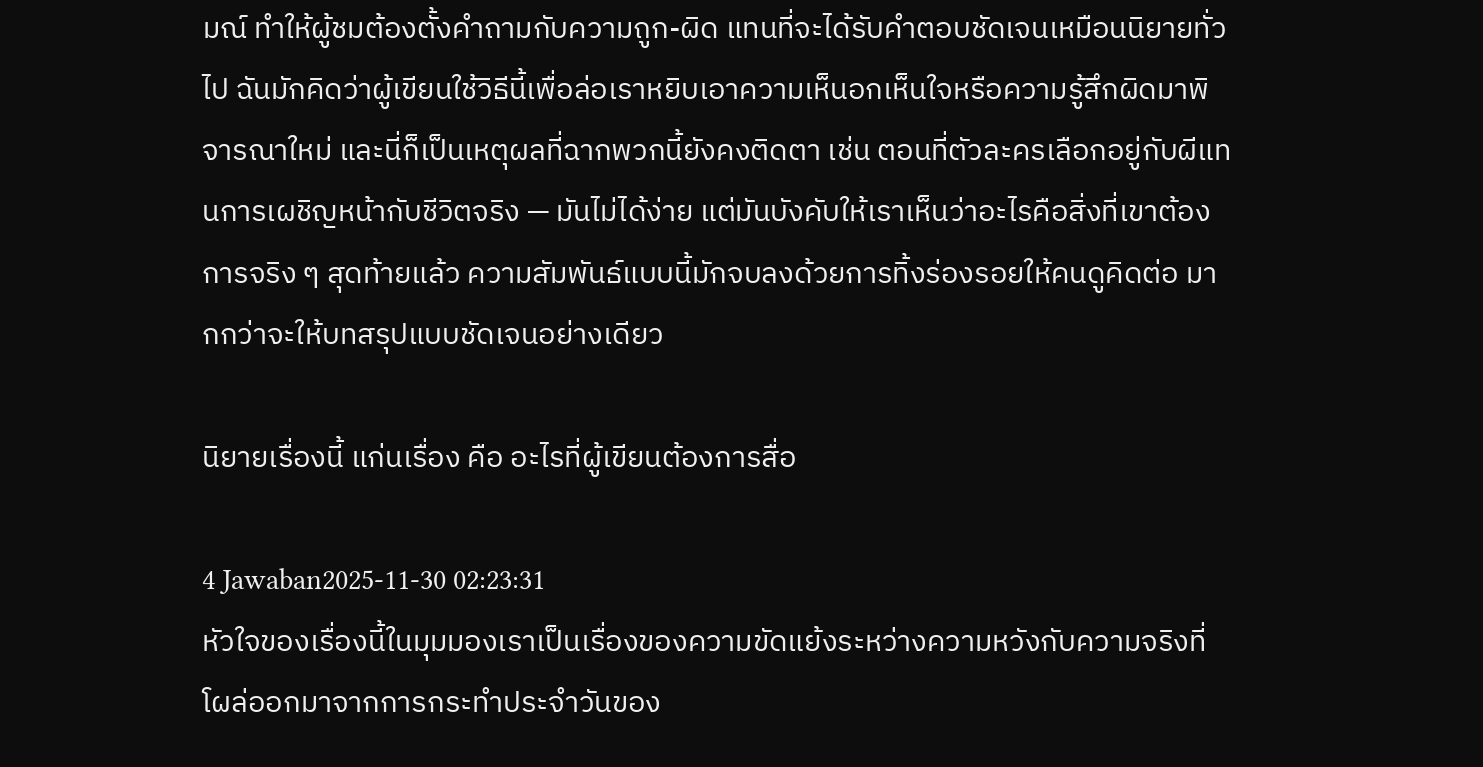มณ์ ทำให้ผู้ชมต้องตั้งคำถามกับความถูก-ผิด แทนที่จะได้รับคำตอบชัดเจนเหมือนนิยายทั่วไป ฉันมักคิดว่าผู้เขียนใช้วิธีนี้เพื่อล่อเราหยิบเอาความเห็นอกเห็นใจหรือความรู้สึกผิดมาพิจารณาใหม่ และนี่ก็เป็นเหตุผลที่ฉากพวกนี้ยังคงติดตา เช่น ตอนที่ตัวละครเลือกอยู่กับผีแทนการเผชิญหน้ากับชีวิตจริง — มันไม่ได้ง่าย แต่มันบังคับให้เราเห็นว่าอะไรคือสิ่งที่เขาต้องการจริง ๆ สุดท้ายแล้ว ความสัมพันธ์แบบนี้มักจบลงด้วยการทิ้งร่องรอยให้คนดูคิดต่อ มากกว่าจะให้บทสรุปแบบชัดเจนอย่างเดียว

นิยายเรื่องนี้ แก่นเรื่อง คือ อะไรที่ผู้เขียนต้องการสื่อ

4 Jawaban2025-11-30 02:23:31
หัวใจของเรื่องนี้ในมุมมองเราเป็นเรื่องของความขัดแย้งระหว่างความหวังกับความจริงที่โผล่ออกมาจากการกระทำประจำวันของ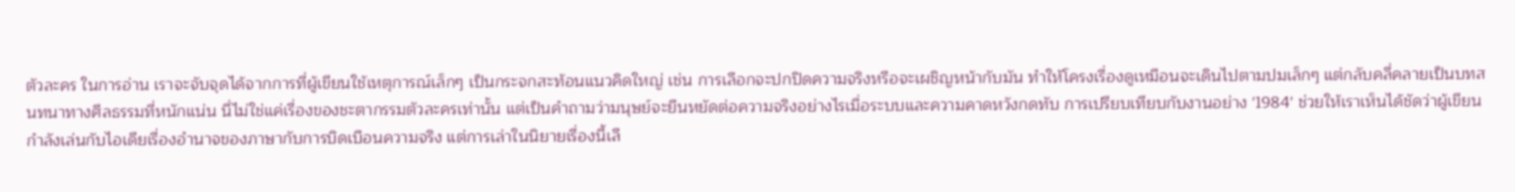ตัวละคร ในการอ่าน เราจะจับจุดได้จากการที่ผู้เขียนใช้เหตุการณ์เล็กๆ เป็นกระจกสะท้อนแนวคิดใหญ่ เช่น การเลือกจะปกปิดความจริงหรือจะเผชิญหน้ากับมัน ทำให้โครงเรื่องดูเหมือนจะเดินไปตามปมเล็กๆ แต่กลับคลี่คลายเป็นบทสนทนาทางศีลธรรมที่หนักแน่น นี่ไม่ใช่แค่เรื่องของชะตากรรมตัวละครเท่านั้น แต่เป็นคำถามว่ามนุษย์จะยืนหยัดต่อความจริงอย่างไรเมื่อระบบและความคาดหวังกดทับ การเปรียบเทียบกับงานอย่าง '1984' ช่วยให้เราเห็นได้ชัดว่าผู้เขียนกำลังเล่นกับไอเดียเรื่องอำนาจของภาษากับการบิดเบือนความจริง แต่การเล่าในนิยายเรื่องนี้เลื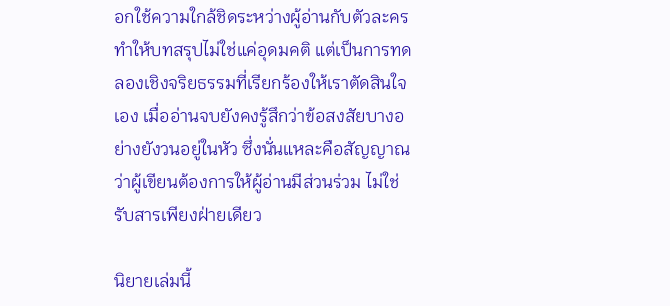อกใช้ความใกล้ชิดระหว่างผู้อ่านกับตัวละคร ทำให้บทสรุปไม่ใช่แค่อุดมคติ แต่เป็นการทดลองเชิงจริยธรรมที่เรียกร้องให้เราตัดสินใจเอง เมื่ออ่านจบยังคงรู้สึกว่าข้อสงสัยบางอย่างยังวนอยู่ในหัว ซึ่งนั่นแหละคือสัญญาณว่าผู้เขียนต้องการให้ผู้อ่านมีส่วนร่วม ไม่ใช่รับสารเพียงฝ่ายเดียว

นิยายเล่มนี้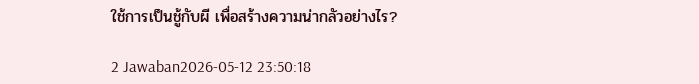ใช้การเป็นชู้กับผี เพื่อสร้างความน่ากลัวอย่างไร?

2 Jawaban2026-05-12 23:50:18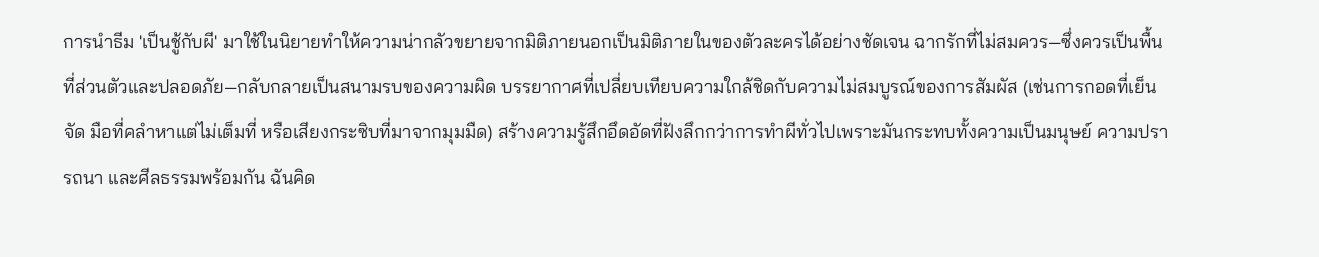การนำธีม 'เป็นชู้กับผี' มาใช้ในนิยายทำให้ความน่ากลัวขยายจากมิติภายนอกเป็นมิติภายในของตัวละครได้อย่างชัดเจน ฉากรักที่ไม่สมควร—ซึ่งควรเป็นพื้นที่ส่วนตัวและปลอดภัย—กลับกลายเป็นสนามรบของความผิด บรรยากาศที่เปลี่ยบเทียบความใกล้ชิดกับความไม่สมบูรณ์ของการสัมผัส (เช่นการกอดที่เย็นจัด มือที่คลำหาแต่ไม่เต็มที่ หรือเสียงกระซิบที่มาจากมุมมืด) สร้างความรู้สึกอึดอัดที่ฝังลึกกว่าการทำผีทั่วไปเพราะมันกระทบทั้งความเป็นมนุษย์ ความปรารถนา และศีลธรรมพร้อมกัน ฉันคิด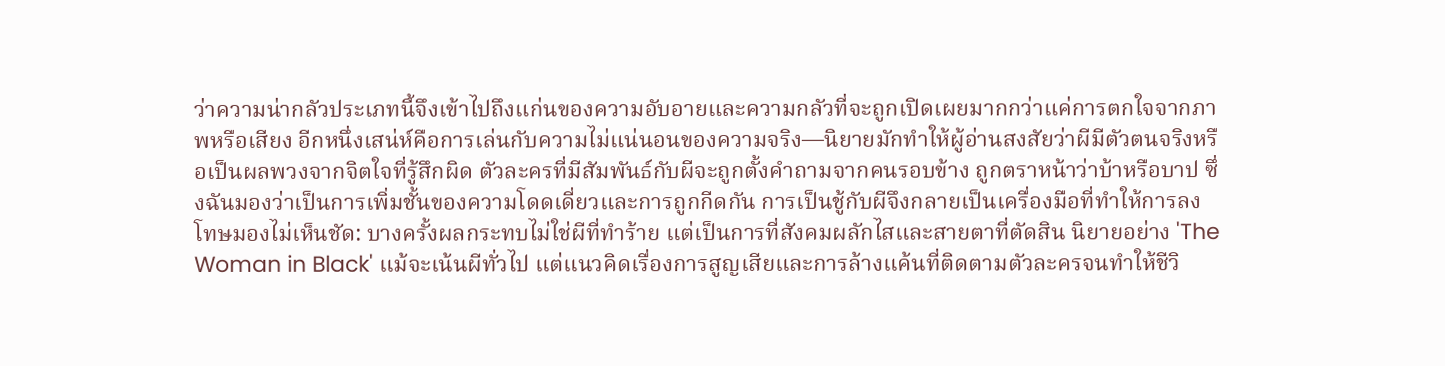ว่าความน่ากลัวประเภทนี้จึงเข้าไปถึงแก่นของความอับอายและความกลัวที่จะถูกเปิดเผยมากกว่าแค่การตกใจจากภาพหรือเสียง อีกหนึ่งเสน่ห์คือการเล่นกับความไม่แน่นอนของความจริง—นิยายมักทำให้ผู้อ่านสงสัยว่าผีมีตัวตนจริงหรือเป็นผลพวงจากจิตใจที่รู้สึกผิด ตัวละครที่มีสัมพันธ์กับผีจะถูกตั้งคำถามจากคนรอบข้าง ถูกตราหน้าว่าบ้าหรือบาป ซึ่งฉันมองว่าเป็นการเพิ่มชั้นของความโดดเดี่ยวและการถูกกีดกัน การเป็นชู้กับผีจึงกลายเป็นเครื่องมือที่ทำให้การลงโทษมองไม่เห็นชัด: บางครั้งผลกระทบไม่ใช่ผีที่ทำร้าย แต่เป็นการที่สังคมผลักไสและสายตาที่ตัดสิน นิยายอย่าง 'The Woman in Black' แม้จะเน้นผีทั่วไป แต่แนวคิดเรื่องการสูญเสียและการล้างแค้นที่ติดตามตัวละครจนทำให้ชีวิ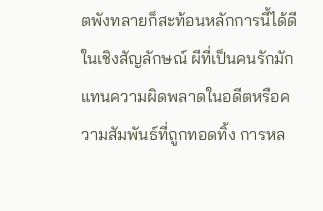ตพังทลายก็สะท้อนหลักการนี้ได้ดี ในเชิงสัญลักษณ์ ผีที่เป็นคนรักมักแทนความผิดพลาดในอดีตหรือความสัมพันธ์ที่ถูกทอดทิ้ง การหล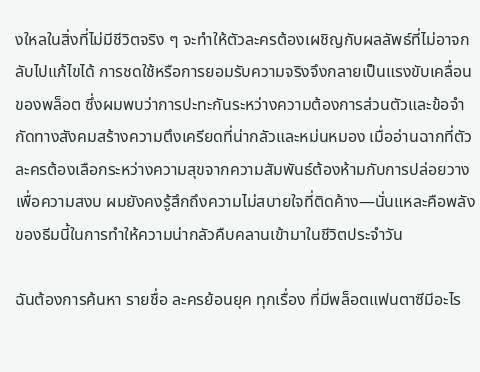งใหลในสิ่งที่ไม่มีชีวิตจริง ๆ จะทำให้ตัวละครต้องเผชิญกับผลลัพธ์ที่ไม่อาจกลับไปแก้ไขได้ การชดใช้หรือการยอมรับความจริงจึงกลายเป็นแรงขับเคลื่อนของพล็อต ซึ่งผมพบว่าการปะทะกันระหว่างความต้องการส่วนตัวและข้อจำกัดทางสังคมสร้างความตึงเครียดที่น่ากลัวและหม่นหมอง เมื่ออ่านฉากที่ตัวละครต้องเลือกระหว่างความสุขจากความสัมพันธ์ต้องห้ามกับการปล่อยวางเพื่อความสงบ ผมยังคงรู้สึกถึงความไม่สบายใจที่ติดค้าง—นั่นแหละคือพลังของธีมนี้ในการทำให้ความน่ากลัวคืบคลานเข้ามาในชีวิตประจำวัน

ฉันต้องการค้นหา รายชื่อ ละครย้อนยุค ทุกเรื่อง ที่มีพล็อตแฟนตาซีมีอะไร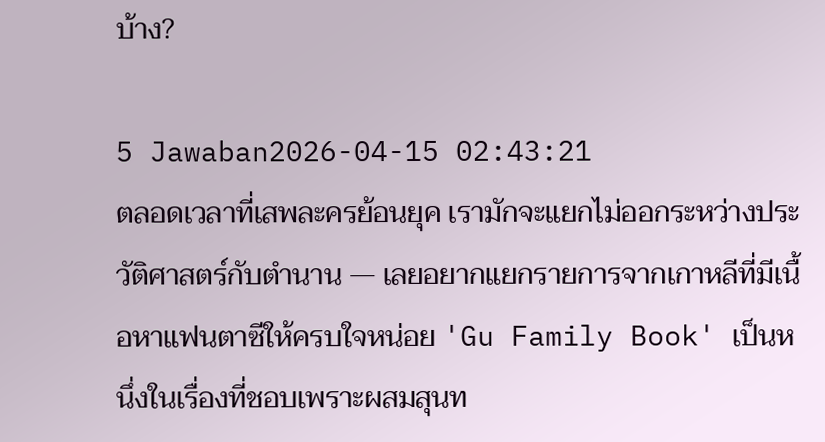บ้าง?

5 Jawaban2026-04-15 02:43:21
ตลอดเวลาที่เสพละครย้อนยุค เรามักจะแยกไม่ออกระหว่างประวัติศาสตร์กับตำนาน — เลยอยากแยกรายการจากเกาหลีที่มีเนื้อหาแฟนตาซีให้ครบใจหน่อย 'Gu Family Book' เป็นหนึ่งในเรื่องที่ชอบเพราะผสมสุนท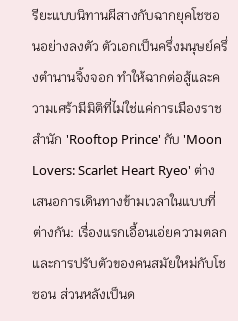รียะแบบนิทานผีสางกับฉากยุคโชซอนอย่างลงตัว ตัวเอกเป็นครึ่งมนุษย์ครึ่งตำนานจิ้งจอก ทำให้ฉากต่อสู้และความเศร้ามีมิติที่ไม่ใช่แค่การเมืองราชสำนัก 'Rooftop Prince' กับ 'Moon Lovers: Scarlet Heart Ryeo' ต่างเสนอการเดินทางข้ามเวลาในแบบที่ต่างกัน: เรื่องแรกเอื้อนเอ่ยความตลกและการปรับตัวของคนสมัยใหม่กับโชซอน ส่วนหลังเป็นด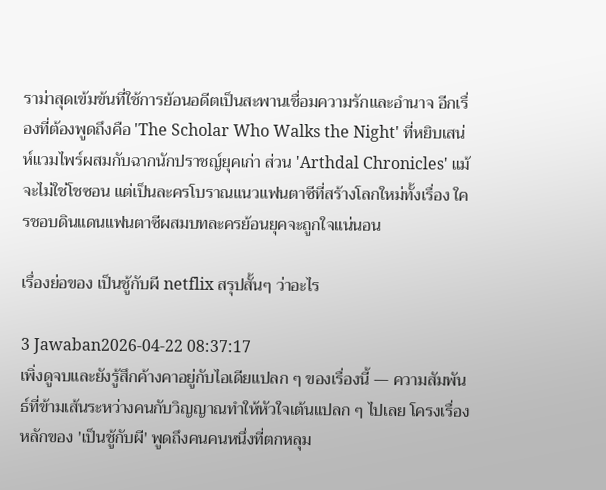ราม่าสุดเข้มข้นที่ใช้การย้อนอดีตเป็นสะพานเชื่อมความรักและอำนาจ อีกเรื่องที่ต้องพูดถึงคือ 'The Scholar Who Walks the Night' ที่หยิบเสน่ห์แวมไพร์ผสมกับฉากนักปราชญ์ยุคเก่า ส่วน 'Arthdal Chronicles' แม้จะไม่ใช่โชซอน แต่เป็นละครโบราณแนวแฟนตาซีที่สร้างโลกใหม่ทั้งเรื่อง ใครชอบดินแดนแฟนตาซีผสมบทละครย้อนยุคจะถูกใจแน่นอน

เรื่องย่อของ เป็นชู้กับผี netflix สรุปสั้นๆ ว่าอะไร

3 Jawaban2026-04-22 08:37:17
เพิ่งดูจบและยังรู้สึกค้างคาอยู่กับไอเดียแปลก ๆ ของเรื่องนี้ — ความสัมพันธ์ที่ข้ามเส้นระหว่างคนกับวิญญาณทำให้หัวใจเต้นแปลก ๆ ไปเลย โครงเรื่องหลักของ 'เป็นชู้กับผี' พูดถึงคนคนหนึ่งที่ตกหลุม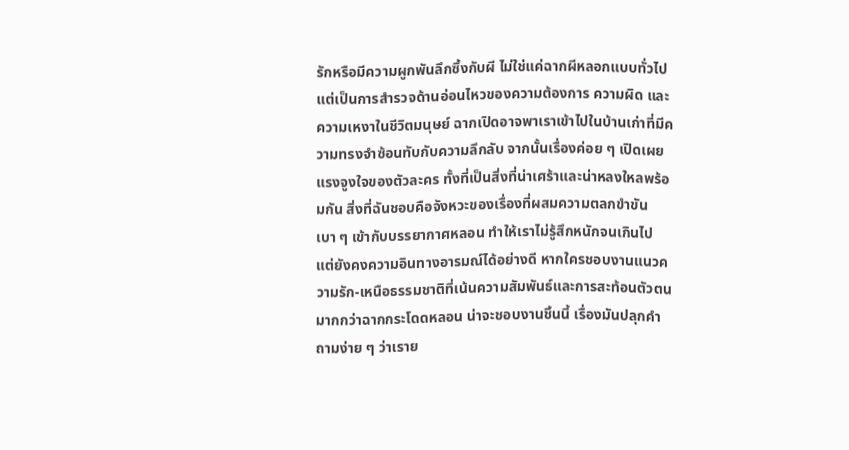รักหรือมีความผูกพันลึกซึ้งกับผี ไม่ใช่แค่ฉากผีหลอกแบบทั่วไป แต่เป็นการสำรวจด้านอ่อนไหวของความต้องการ ความผิด และความเหงาในชีวิตมนุษย์ ฉากเปิดอาจพาเราเข้าไปในบ้านเก่าที่มีความทรงจำซ้อนทับกับความลึกลับ จากนั้นเรื่องค่อย ๆ เปิดเผยแรงจูงใจของตัวละคร ทั้งที่เป็นสิ่งที่น่าเศร้าและน่าหลงใหลพร้อมกัน สิ่งที่ฉันชอบคือจังหวะของเรื่องที่ผสมความตลกขำขันเบา ๆ เข้ากับบรรยากาศหลอน ทำให้เราไม่รู้สึกหนักจนเกินไป แต่ยังคงความอินทางอารมณ์ได้อย่างดี หากใครชอบงานแนวความรัก-เหนือธรรมชาติที่เน้นความสัมพันธ์และการสะท้อนตัวตนมากกว่าฉากกระโดดหลอน น่าจะชอบงานชิ้นนี้ เรื่องมันปลุกคำถามง่าย ๆ ว่าเราย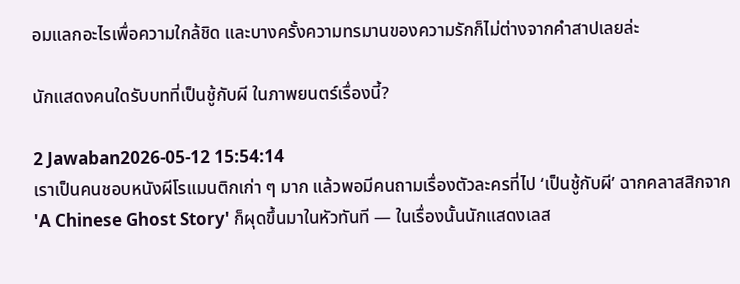อมแลกอะไรเพื่อความใกล้ชิด และบางครั้งความทรมานของความรักก็ไม่ต่างจากคำสาปเลยล่ะ

นักแสดงคนใดรับบทที่เป็นชู้กับผี ในภาพยนตร์เรื่องนี้?

2 Jawaban2026-05-12 15:54:14
เราเป็นคนชอบหนังผีโรแมนติกเก่า ๆ มาก แล้วพอมีคนถามเรื่องตัวละครที่ไป ‘เป็นชู้กับผี’ ฉากคลาสสิกจาก 'A Chinese Ghost Story' ก็ผุดขึ้นมาในหัวทันที — ในเรื่องนั้นนักแสดงเลส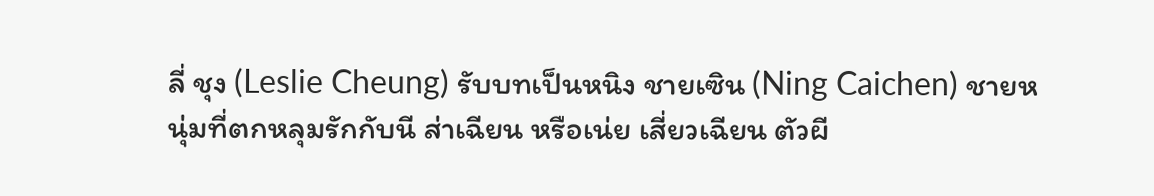ลี่ ชุง (Leslie Cheung) รับบทเป็นหนิง ชายเซิน (Ning Caichen) ชายหนุ่มที่ตกหลุมรักกับนี ส่าเฉียน หรือเน่ย เสี่ยวเฉียน ตัวผี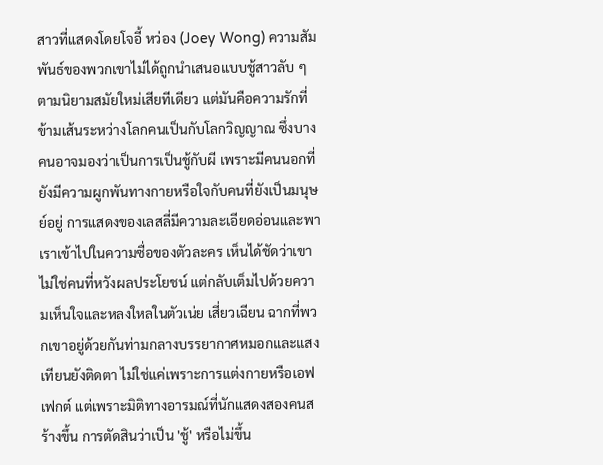สาวที่แสดงโดยโจอี้ หว่อง (Joey Wong) ความสัมพันธ์ของพวกเขาไม่ได้ถูกนำเสนอแบบชู้สาวลับ ๆ ตามนิยามสมัยใหม่เสียทีเดียว แต่มันคือความรักที่ข้ามเส้นระหว่างโลกคนเป็นกับโลกวิญญาณ ซึ่งบางคนอาจมองว่าเป็นการเป็นชู้กับผี เพราะมีคนนอกที่ยังมีความผูกพันทางกายหรือใจกับคนที่ยังเป็นมนุษย์อยู่ การแสดงของเลสลี่มีความละเอียดอ่อนและพาเราเข้าไปในความซื่อของตัวละคร เห็นได้ชัดว่าเขาไม่ใช่คนที่หวังผลประโยชน์ แต่กลับเต็มไปด้วยความเห็นใจและหลงใหลในตัวเน่ย เสี่ยวเฉียน ฉากที่พวกเขาอยู่ด้วยกันท่ามกลางบรรยากาศหมอกและแสงเทียนยังติดตา ไม่ใช่แค่เพราะการแต่งกายหรือเอฟเฟกต์ แต่เพราะมิติทางอารมณ์ที่นักแสดงสองคนสร้างขึ้น การตัดสินว่าเป็น 'ชู้' หรือไม่ขึ้น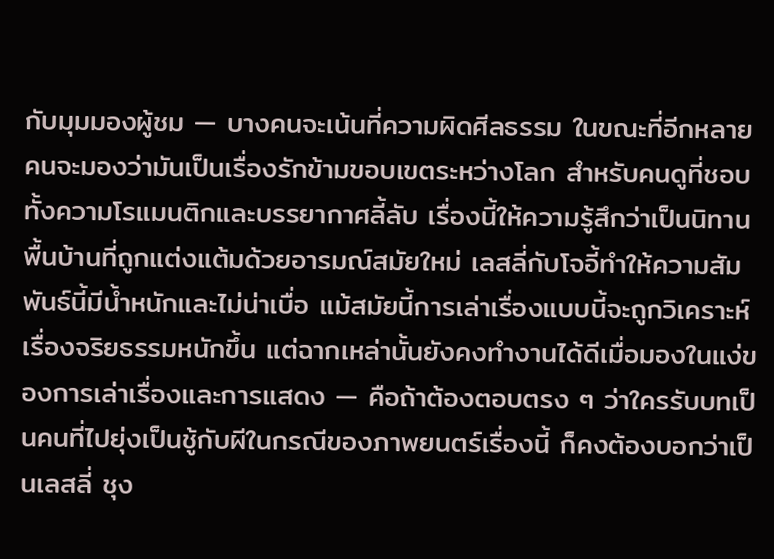กับมุมมองผู้ชม — บางคนจะเน้นที่ความผิดศีลธรรม ในขณะที่อีกหลายคนจะมองว่ามันเป็นเรื่องรักข้ามขอบเขตระหว่างโลก สำหรับคนดูที่ชอบทั้งความโรแมนติกและบรรยากาศลี้ลับ เรื่องนี้ให้ความรู้สึกว่าเป็นนิทานพื้นบ้านที่ถูกแต่งแต้มด้วยอารมณ์สมัยใหม่ เลสลี่กับโจอี้ทำให้ความสัมพันธ์นี้มีน้ำหนักและไม่น่าเบื่อ แม้สมัยนี้การเล่าเรื่องแบบนี้จะถูกวิเคราะห์เรื่องจริยธรรมหนักขึ้น แต่ฉากเหล่านั้นยังคงทำงานได้ดีเมื่อมองในแง่ของการเล่าเรื่องและการแสดง — คือถ้าต้องตอบตรง ๆ ว่าใครรับบทเป็นคนที่ไปยุ่งเป็นชู้กับผีในกรณีของภาพยนตร์เรื่องนี้ ก็คงต้องบอกว่าเป็นเลสลี่ ชุง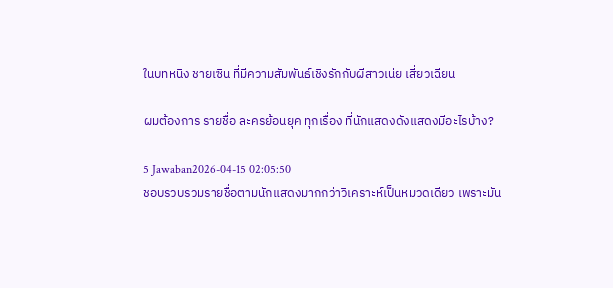ในบทหนิง ชายเซิน ที่มีความสัมพันธ์เชิงรักกับผีสาวเน่ย เสี่ยวเฉียน

ผมต้องการ รายชื่อ ละครย้อนยุค ทุกเรื่อง ที่นักแสดงดังแสดงมีอะไรบ้าง?

5 Jawaban2026-04-15 02:05:50
ชอบรวบรวมรายชื่อตามนักแสดงมากกว่าวิเคราะห์เป็นหมวดเดียว เพราะมัน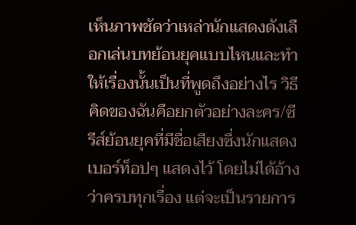เห็นภาพชัดว่าเหล่านักแสดงดังเลือกเล่นบทย้อนยุคแบบไหนและทำให้เรื่องนั้นเป็นที่พูดถึงอย่างไร วิธีคิดของฉันคือยกตัวอย่างละคร/ซีรีส์ย้อนยุคที่มีชื่อเสียงซึ่งนักแสดงเบอร์ท็อปๆ แสดงไว้ โดยไม่ได้อ้างว่าครบทุกเรื่อง แต่จะเป็นรายการ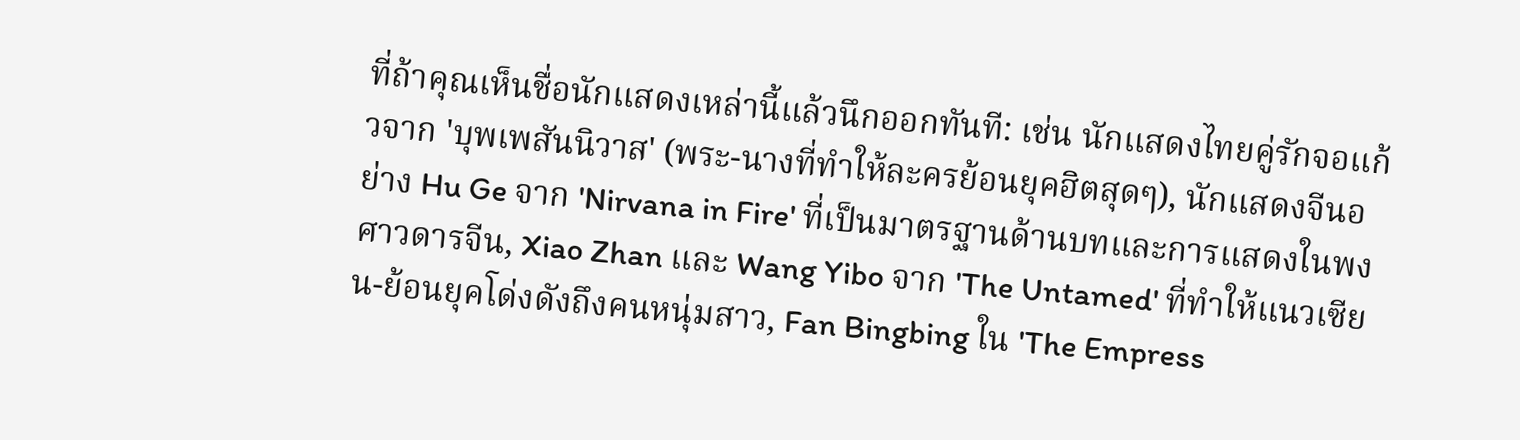ที่ถ้าคุณเห็นชื่อนักแสดงเหล่านี้แล้วนึกออกทันที: เช่น นักแสดงไทยคู่รักจอแก้วจาก 'บุพเพสันนิวาส' (พระ-นางที่ทำให้ละครย้อนยุคฮิตสุดๆ), นักแสดงจีนอย่าง Hu Ge จาก 'Nirvana in Fire' ที่เป็นมาตรฐานด้านบทและการแสดงในพงศาวดารจีน, Xiao Zhan และ Wang Yibo จาก 'The Untamed' ที่ทำให้แนวเซียน-ย้อนยุคโด่งดังถึงคนหนุ่มสาว, Fan Bingbing ใน 'The Empress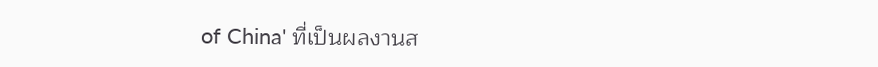of China' ที่เป็นผลงานส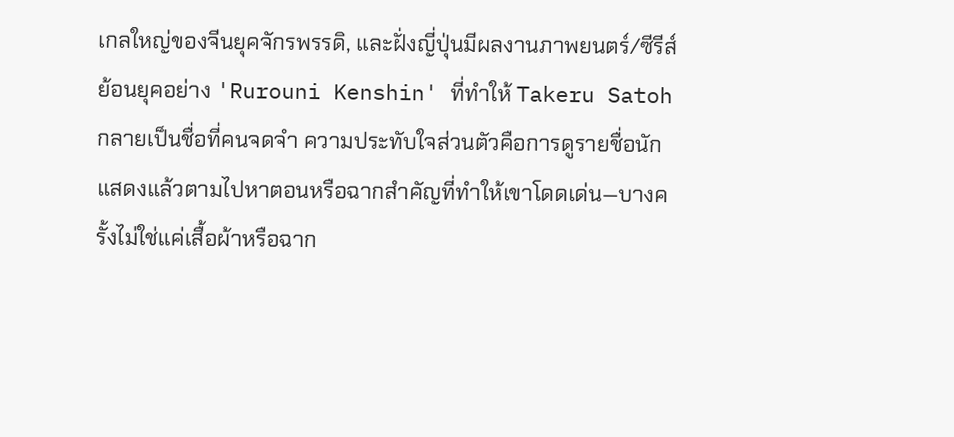เกลใหญ่ของจีนยุคจักรพรรดิ, และฝั่งญี่ปุ่นมีผลงานภาพยนตร์/ซีรีส์ย้อนยุคอย่าง 'Rurouni Kenshin' ที่ทำให้ Takeru Satoh กลายเป็นชื่อที่คนจดจำ ความประทับใจส่วนตัวคือการดูรายชื่อนักแสดงแล้วตามไปหาตอนหรือฉากสำคัญที่ทำให้เขาโดดเด่น—บางครั้งไม่ใช่แค่เสื้อผ้าหรือฉาก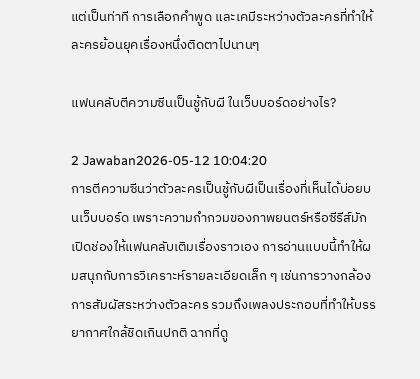แต่เป็นท่าที การเลือกคำพูด และเคมีระหว่างตัวละครที่ทำให้ละครย้อนยุคเรื่องหนึ่งติดตาไปนานๆ

แฟนคลับตีความซีนเป็นชู้กับผี ในเว็บบอร์ดอย่างไร?

2 Jawaban2026-05-12 10:04:20
การตีความซีนว่าตัวละครเป็นชู้กับผีเป็นเรื่องที่เห็นได้บ่อยบนเว็บบอร์ด เพราะความกำกวมของภาพยนตร์หรือซีรีส์มักเปิดช่องให้แฟนคลับเติมเรื่องราวเอง การอ่านแบบนี้ทำให้ผมสนุกกับการวิเคราะห์รายละเอียดเล็ก ๆ เช่นการวางกล้อง การสัมผัสระหว่างตัวละคร รวมถึงเพลงประกอบที่ทำให้บรรยากาศใกล้ชิดเกินปกติ ฉากที่ดู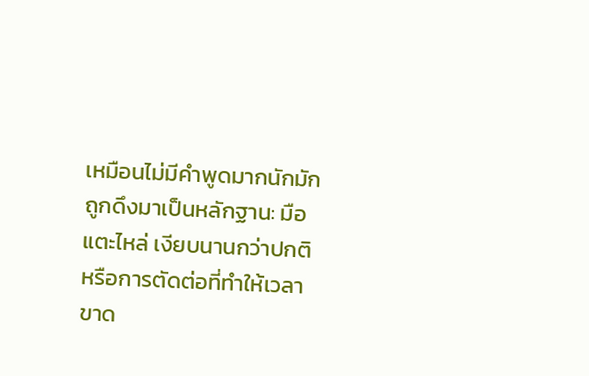เหมือนไม่มีคำพูดมากนักมักถูกดึงมาเป็นหลักฐาน: มือแตะไหล่ เงียบนานกว่าปกติ หรือการตัดต่อที่ทำให้เวลาขาด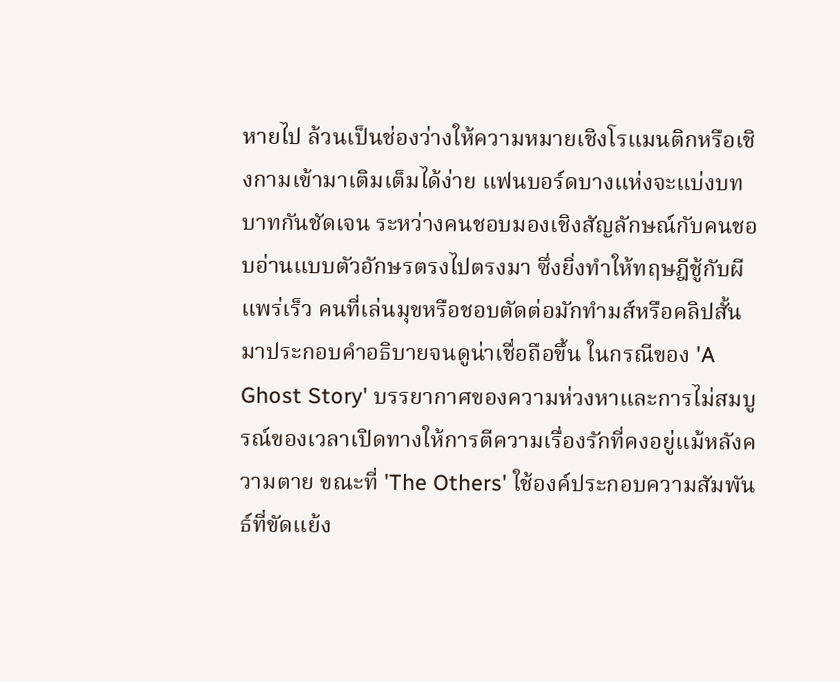หายไป ล้วนเป็นช่องว่างให้ความหมายเชิงโรแมนติกหรือเชิงกามเข้ามาเติมเต็มได้ง่าย แฟนบอร์ดบางแห่งจะแบ่งบทบาทกันชัดเจน ระหว่างคนชอบมองเชิงสัญลักษณ์กับคนชอบอ่านแบบตัวอักษรตรงไปตรงมา ซึ่งยิ่งทำให้ทฤษฎีชู้กับผีแพร่เร็ว คนที่เล่นมุขหรือชอบตัดต่อมักทำมส์หรือคลิปสั้นมาประกอบคำอธิบายจนดูน่าเชื่อถือขึ้น ในกรณีของ 'A Ghost Story' บรรยากาศของความห่วงหาและการไม่สมบูรณ์ของเวลาเปิดทางให้การตีความเรื่องรักที่คงอยู่แม้หลังความตาย ขณะที่ 'The Others' ใช้องค์ประกอบความสัมพันธ์ที่ขัดแย้ง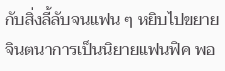กับสิ่งลี้ลับจนแฟน ๆ หยิบไปขยายจินตนาการเป็นนิยายแฟนฟิค พอ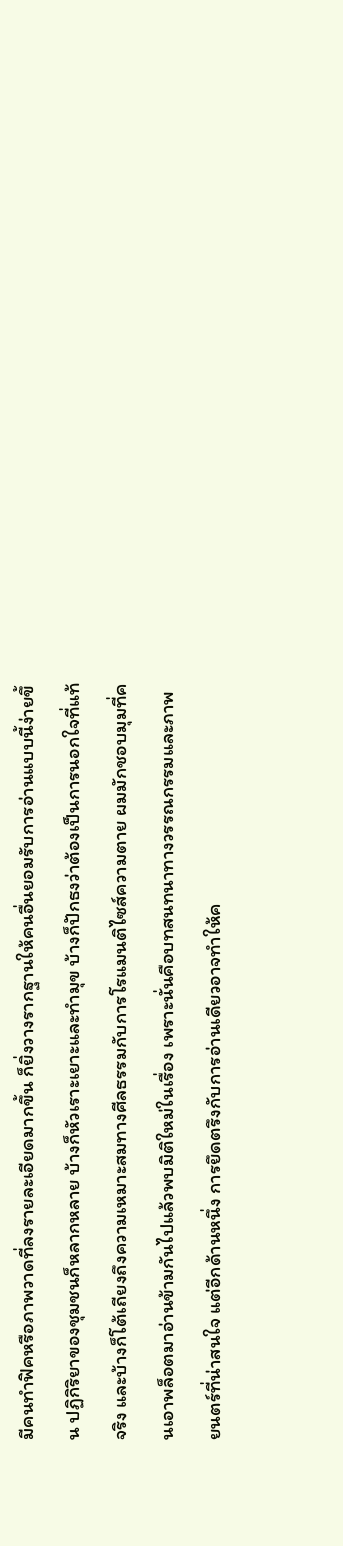มีคนทำฟิคหรือภาพวาดที่ลงรายละเอียดมากขึ้น ก็ยิ่งวางรากฐานให้คนอื่นยอมรับการอ่านแบบนี้ง่ายขึ้น ปฏิกิริยาของชุมชนก็หลากหลาย บ้างก็หัวเราะเยาะและทำมุข บ้างก็ปักธงว่าต้องเป็นการนอกใจที่แท้จริง และบ้างก็โต้เถียงถึงความเหมาะสมทางศีลธรรมกับการโรแมนติไซส์ความตาย ผมมักชอบมุมที่คนเอาพล็อตมาอ่านข้ามกันไปแล้วพบมิติใหม่ในเรื่อง เพราะนั่นคือบทสนทนาทางวรรณกรรมและภาพยนตร์ที่น่าสนใจ แต่อีกด้านหนึ่ง การยึดตรึงกับการอ่านเดียวอาจทำให้ค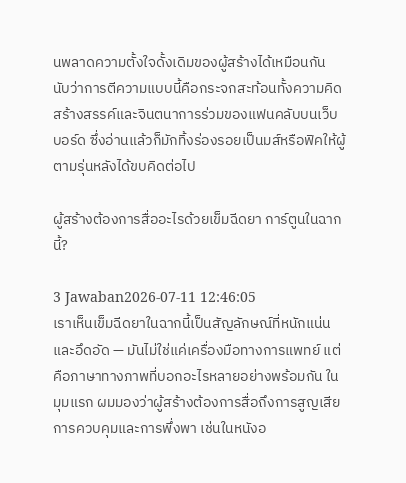นพลาดความตั้งใจดั้งเดิมของผู้สร้างได้เหมือนกัน นับว่าการตีความแบบนี้คือกระจกสะท้อนทั้งความคิดสร้างสรรค์และจินตนาการร่วมของแฟนคลับบนเว็บบอร์ด ซึ่งอ่านแล้วก็มักทิ้งร่องรอยเป็นมส์หรือฟิคให้ผู้ตามรุ่นหลังได้ขบคิดต่อไป

ผู้สร้างต้องการสื่ออะไรด้วยเข็มฉีดยา การ์ตูนในฉากนี้?

3 Jawaban2026-07-11 12:46:05
เราเห็นเข็มฉีดยาในฉากนี้เป็นสัญลักษณ์ที่หนักแน่นและอึดอัด — มันไม่ใช่แค่เครื่องมือทางการแพทย์ แต่คือภาษาทางภาพที่บอกอะไรหลายอย่างพร้อมกัน ในมุมแรก ผมมองว่าผู้สร้างต้องการสื่อถึงการสูญเสียการควบคุมและการพึ่งพา เช่นในหนังอ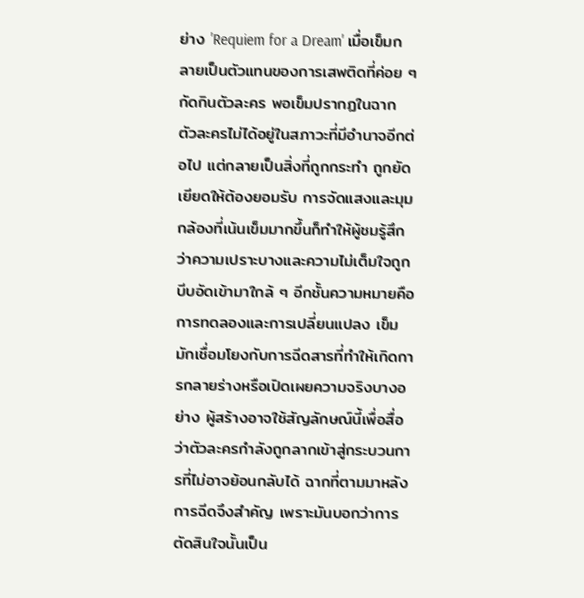ย่าง 'Requiem for a Dream' เมื่อเข็มกลายเป็นตัวแทนของการเสพติดที่ค่อย ๆ กัดกินตัวละคร พอเข็มปรากฏในฉาก ตัวละครไม่ได้อยู่ในสภาวะที่มีอำนาจอีกต่อไป แต่กลายเป็นสิ่งที่ถูกกระทำ ถูกยัดเยียดให้ต้องยอมรับ การจัดแสงและมุมกล้องที่เน้นเข็มมากขึ้นก็ทำให้ผู้ชมรู้สึกว่าความเปราะบางและความไม่เต็มใจถูกบีบอัดเข้ามาใกล้ ๆ อีกชั้นความหมายคือการทดลองและการเปลี่ยนแปลง เข็มมักเชื่อมโยงกับการฉีดสารที่ทำให้เกิดการกลายร่างหรือเปิดเผยความจริงบางอย่าง ผู้สร้างอาจใช้สัญลักษณ์นี้เพื่อสื่อว่าตัวละครกำลังถูกลากเข้าสู่กระบวนการที่ไม่อาจย้อนกลับได้ ฉากที่ตามมาหลังการฉีดจึงสำคัญ เพราะมันบอกว่าการตัดสินใจนั้นเป็น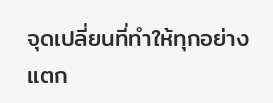จุดเปลี่ยนที่ทำให้ทุกอย่างแตก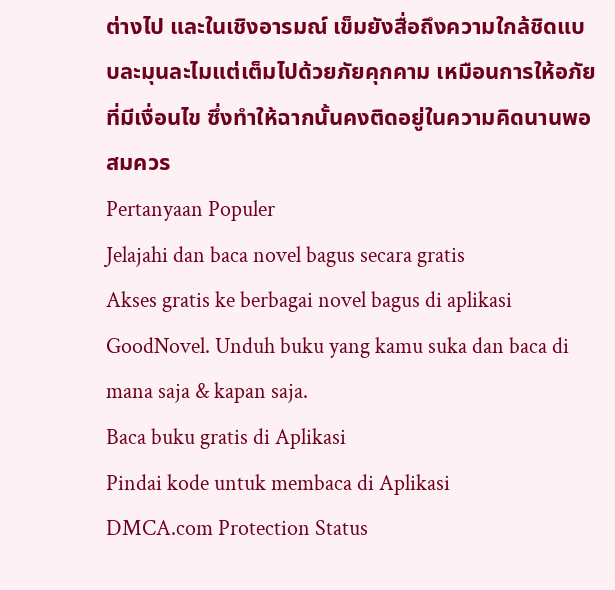ต่างไป และในเชิงอารมณ์ เข็มยังสื่อถึงความใกล้ชิดแบบละมุนละไมแต่เต็มไปด้วยภัยคุกคาม เหมือนการให้อภัยที่มีเงื่อนไข ซึ่งทำให้ฉากนั้นคงติดอยู่ในความคิดนานพอสมควร
Pertanyaan Populer
Jelajahi dan baca novel bagus secara gratis
Akses gratis ke berbagai novel bagus di aplikasi GoodNovel. Unduh buku yang kamu suka dan baca di mana saja & kapan saja.
Baca buku gratis di Aplikasi
Pindai kode untuk membaca di Aplikasi
DMCA.com Protection Status